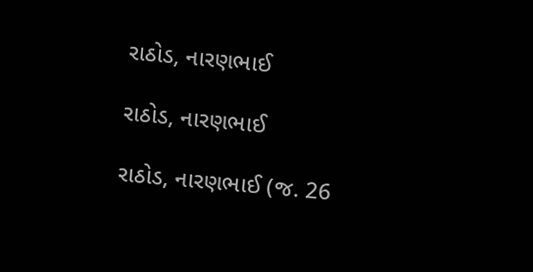રાઠોડ, નારણભાઈ

રાઠોડ, નારણભાઈ

રાઠોડ, નારણભાઈ (જ. 26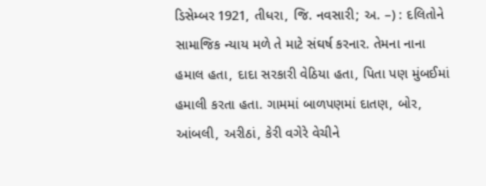ડિસેમ્બર 1921, તીધરા, જિ. નવસારી; અ. –) : દલિતોને સામાજિક ન્યાય મળે તે માટે સંઘર્ષ કરનાર. તેમના નાના હમાલ હતા, દાદા સરકારી વેઠિયા હતા, પિતા પણ મુંબઈમાં હમાલી કરતા હતા. ગામમાં બાળપણમાં દાતણ, બોર, આંબલી, અરીઠાં, કેરી વગેરે વેચીને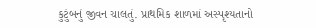કુટુંબનું જીવન ચાલતું. પ્રાથમિક શાળમાં અસ્પૃશ્યતાનો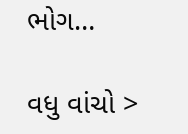ભોગ…

વધુ વાંચો >